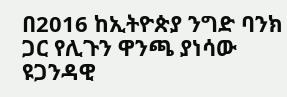በ2016 ከኢትዮጵያ ንግድ ባንክ ጋር የሊጉን ዋንጫ ያነሳው ዩጋንዳዊ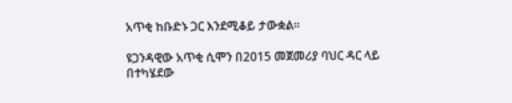አጥቂ ከቡድኑ ጋር እንደሚቆይ ታውቋል።

ዩጋንዳዊው አጥቂ ሲሞን በ2015 መጀመሪያ ባህር ዳር ላይ በተካሄደው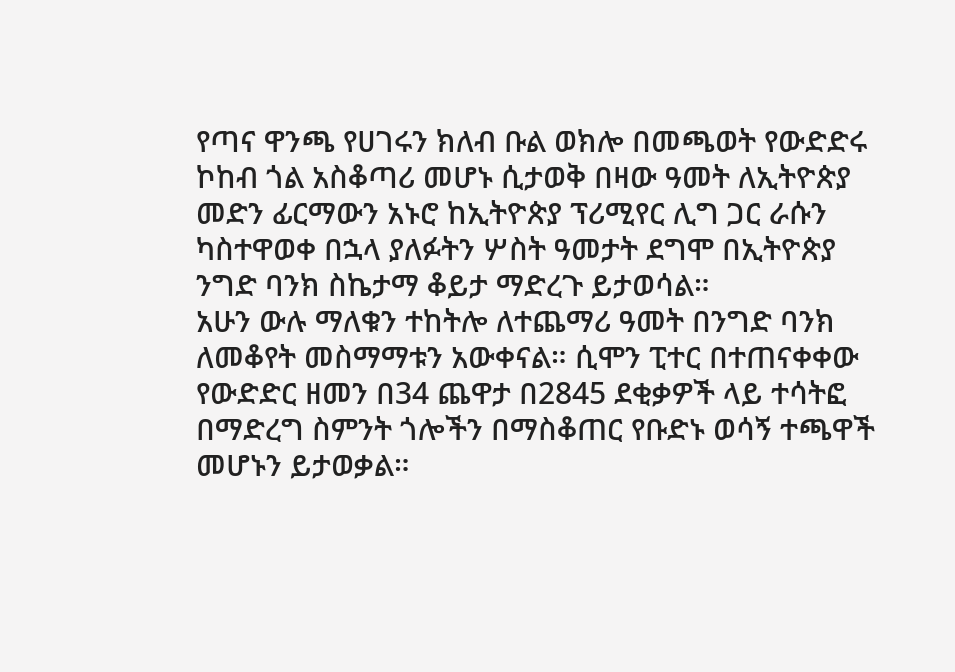የጣና ዋንጫ የሀገሩን ክለብ ቡል ወክሎ በመጫወት የውድድሩ ኮከብ ጎል አስቆጣሪ መሆኑ ሲታወቅ በዛው ዓመት ለኢትዮጵያ መድን ፊርማውን አኑሮ ከኢትዮጵያ ፕሪሚየር ሊግ ጋር ራሱን ካስተዋወቀ በኋላ ያለፉትን ሦስት ዓመታት ደግሞ በኢትዮጵያ ንግድ ባንክ ስኬታማ ቆይታ ማድረጉ ይታወሳል።
አሁን ውሉ ማለቁን ተከትሎ ለተጨማሪ ዓመት በንግድ ባንክ ለመቆየት መስማማቱን አውቀናል። ሲሞን ፒተር በተጠናቀቀው የውድድር ዘመን በ34 ጨዋታ በ2845 ደቂቃዎች ላይ ተሳትፎ በማድረግ ስምንት ጎሎችን በማስቆጠር የቡድኑ ወሳኝ ተጫዋች መሆኑን ይታወቃል።